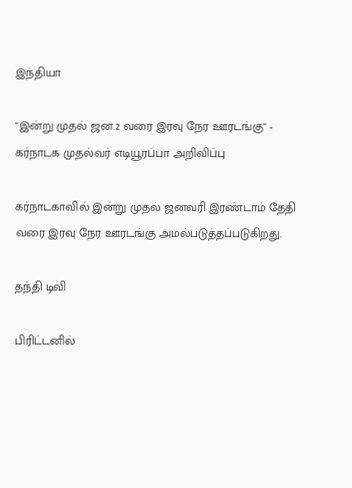இந்தியா

"இன்று முதல் ஜன.2 வரை இரவு நேர ஊரடங்கு" - கர்நாடக முதல்வர் எடியூரப்பா அறிவிப்பு

கர்நாடகாவில் இன்று முதல் ஜனவரி இரண்டாம் தேதி வரை இரவு நேர ஊரடங்கு அமல்படுத்தப்படுகிறது.

தந்தி டிவி

பிரிட்டனில்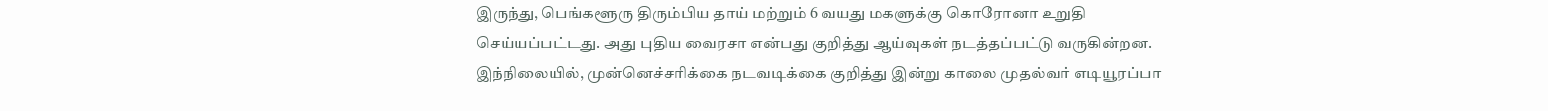இருந்து, பெங்களூரு திரும்பிய தாய் மற்றும் 6 வயது மகளுக்கு கொரோனா உறுதி செய்யப்பட்டது. அது புதிய வைரசா என்பது குறித்து ஆய்வுகள் நடத்தப்பட்டு வருகின்றன. இந்நிலையில், முன்னெச்சரிக்கை நடவடிக்கை குறித்து இன்று காலை முதல்வர் எடியூரப்பா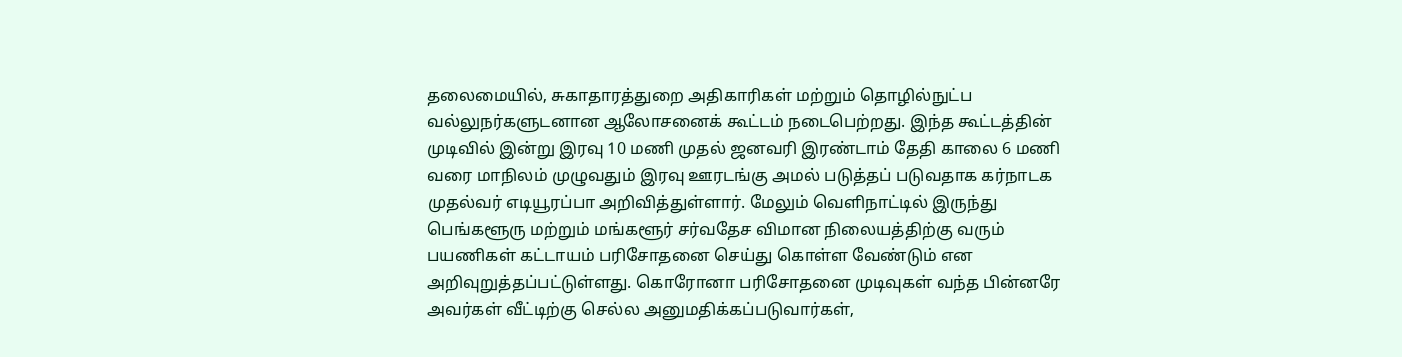தலைமையில், சுகாதாரத்துறை அதிகாரிகள் மற்றும் தொழில்நுட்ப வல்லுநர்களுடனான ஆலோசனைக் கூட்டம் நடைபெற்றது. இந்த கூட்டத்தின் முடிவில் இன்று இரவு 10 மணி முதல் ஜனவரி இரண்டாம் தேதி காலை 6 மணி வரை மாநிலம் முழுவதும் இரவு ஊரடங்கு அமல் படுத்தப் படுவதாக கர்நாடக முதல்வர் எடியூரப்பா அறிவித்துள்ளார். மேலும் வெளிநாட்டில் இருந்து பெங்களூரு மற்றும் மங்களூர் சர்வதேச விமான நிலையத்திற்கு வரும் பயணிகள் கட்டாயம் பரிசோதனை செய்து கொள்ள வேண்டும் என அறிவுறுத்தப்பட்டுள்ளது. கொரோனா பரிசோதனை முடிவுகள் வந்த பின்னரே அவர்கள் வீட்டிற்கு செல்ல அனுமதிக்கப்படுவார்கள்,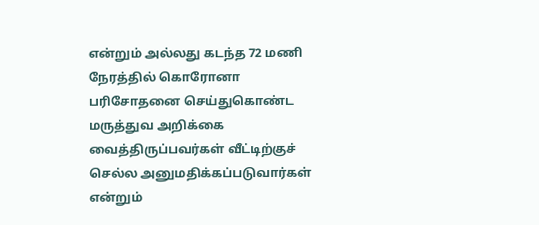என்றும் அல்லது கடந்த 72 மணி நேரத்தில் கொரோனா பரிசோதனை செய்துகொண்ட மருத்துவ அறிக்கை வைத்திருப்பவர்கள் வீட்டிற்குச் செல்ல அனுமதிக்கப்படுவார்கள் என்றும்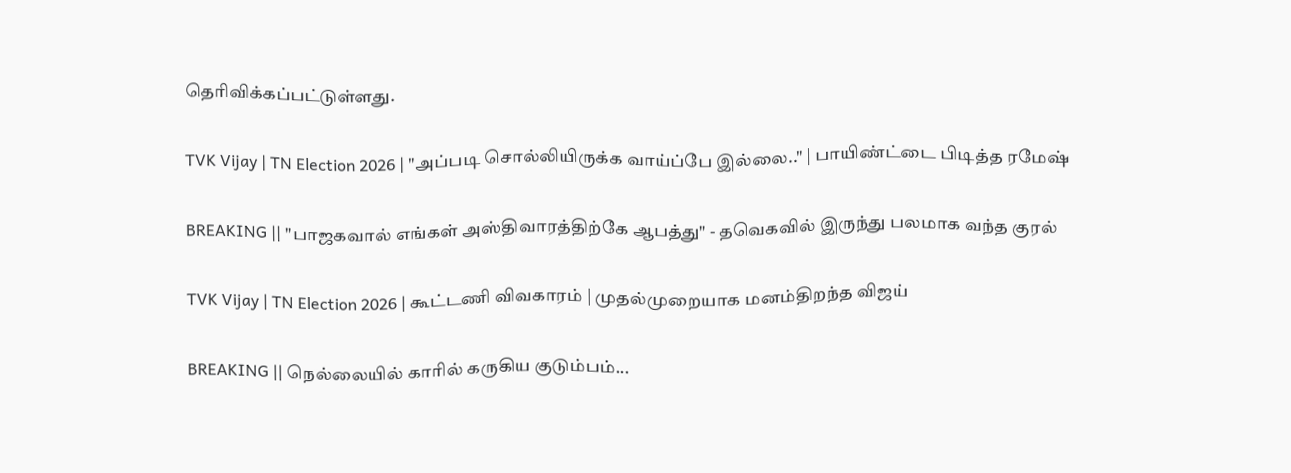தெரிவிக்கப்பட்டுள்ளது.

TVK Vijay | TN Election 2026 | "அப்படி சொல்லியிருக்க வாய்ப்பே இல்லை.." | பாயிண்ட்டை பிடித்த ரமேஷ்

BREAKING || "பாஜகவால் எங்கள் அஸ்திவாரத்திற்கே ஆபத்து" - தவெகவில் இருந்து பலமாக வந்த குரல்

TVK Vijay | TN Election 2026 | கூட்டணி விவகாரம் | முதல்முறையாக மனம்திறந்த விஜய்

BREAKING || நெல்லையில் காரில் கருகிய குடும்பம்...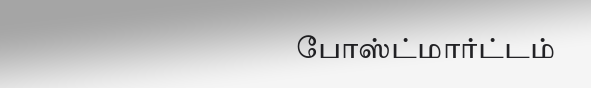போஸ்ட்மார்ட்டம்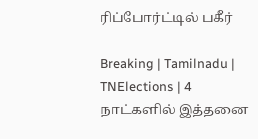ரிப்போர்ட்டில் பகீர்

Breaking | Tamilnadu | TNElections | 4 நாட்களில் இத்தனை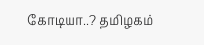கோடியா..? தமிழகம்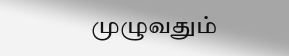முழுவதும்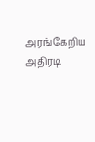அரங்கேறிய அதிரடி